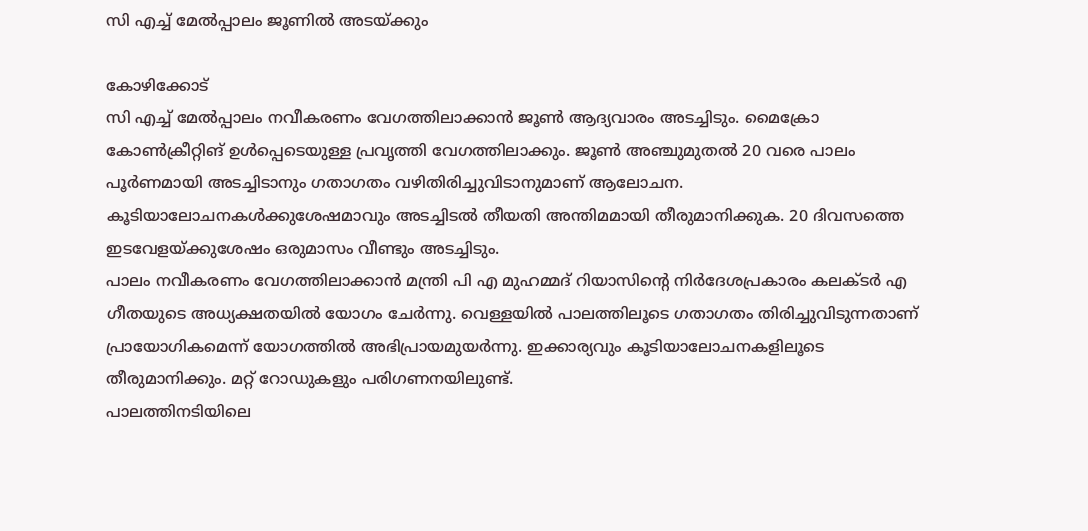സി എച്ച് മേൽപ്പാലം ജൂണിൽ അടയ്ക്കും

കോഴിക്കോട്
സി എച്ച് മേൽപ്പാലം നവീകരണം വേഗത്തിലാക്കാൻ ജൂൺ ആദ്യവാരം അടച്ചിടും. മൈക്രോ കോൺക്രീറ്റിങ് ഉൾപ്പെടെയുള്ള പ്രവൃത്തി വേഗത്തിലാക്കും. ജൂൺ അഞ്ചുമുതൽ 20 വരെ പാലം പൂർണമായി അടച്ചിടാനും ഗതാഗതം വഴിതിരിച്ചുവിടാനുമാണ് ആലോചന. കൂടിയാലോചനകൾക്കുശേഷമാവും അടച്ചിടൽ തീയതി അന്തിമമായി തീരുമാനിക്കുക. 20 ദിവസത്തെ ഇടവേളയ്ക്കുശേഷം ഒരുമാസം വീണ്ടും അടച്ചിടും.
പാലം നവീകരണം വേഗത്തിലാക്കാൻ മന്ത്രി പി എ മുഹമ്മദ് റിയാസിന്റെ നിർദേശപ്രകാരം കലക്ടർ എ ഗീതയുടെ അധ്യക്ഷതയിൽ യോഗം ചേർന്നു. വെള്ളയിൽ പാലത്തിലൂടെ ഗതാഗതം തിരിച്ചുവിടുന്നതാണ് പ്രായോഗികമെന്ന് യോഗത്തിൽ അഭിപ്രായമുയർന്നു. ഇക്കാര്യവും കൂടിയാലോചനകളിലൂടെ തീരുമാനിക്കും. മറ്റ് റോഡുകളും പരിഗണനയിലുണ്ട്.
പാലത്തിനടിയിലെ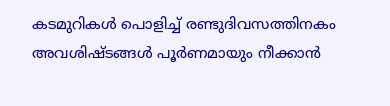കടമുറികൾ പൊളിച്ച് രണ്ടുദിവസത്തിനകം അവശിഷ്ടങ്ങൾ പൂർണമായും നീക്കാൻ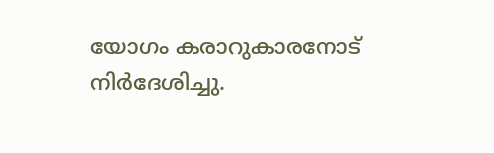യോഗം കരാറുകാരനോട് നിർദേശിച്ചു.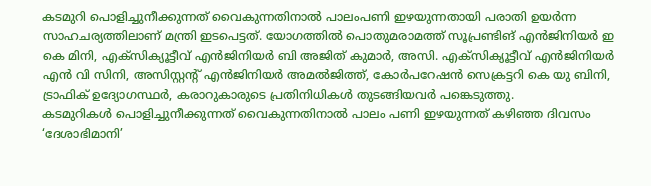കടമുറി പൊളിച്ചുനീക്കുന്നത് വൈകുന്നതിനാൽ പാലംപണി ഇഴയുന്നതായി പരാതി ഉയർന്ന സാഹചര്യത്തിലാണ് മന്ത്രി ഇടപെട്ടത്. യോഗത്തിൽ പൊതുമരാമത്ത് സൂപ്രണ്ടിങ് എൻജിനിയർ ഇ കെ മിനി, എക്സിക്യൂട്ടീവ് എൻജിനിയർ ബി അജിത് കുമാർ, അസി. എക്സിക്യൂട്ടീവ് എൻജിനിയർ എൻ വി സിനി, അസിസ്റ്റന്റ് എൻജിനിയർ അമൽജിത്ത്, കോർപറേഷൻ സെക്രട്ടറി കെ യു ബിനി, ട്രാഫിക് ഉദ്യോഗസ്ഥർ, കരാറുകാരുടെ പ്രതിനിധികൾ തുടങ്ങിയവർ പങ്കെടുത്തു.
കടമുറികൾ പൊളിച്ചുനീക്കുന്നത് വൈകുന്നതിനാൽ പാലം പണി ഇഴയുന്നത് കഴിഞ്ഞ ദിവസം ‘ദേശാഭിമാനി’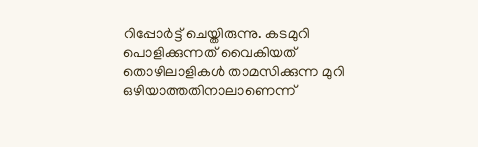റിപ്പോർട്ട് ചെയ്തിരുന്നു. കടമുറി പൊളിക്കുന്നത് വൈകിയത് തൊഴിലാളികൾ താമസിക്കുന്ന മുറി ഒഴിയാത്തതിനാലാണെന്ന്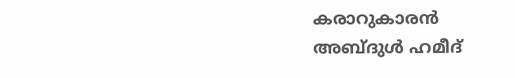കരാറുകാരൻ അബ്ദുൾ ഹമീദ്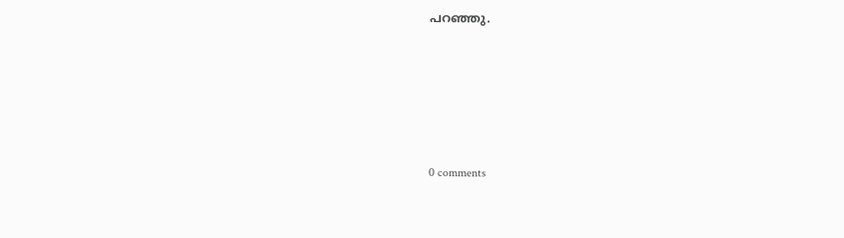പറഞ്ഞു.










0 comments